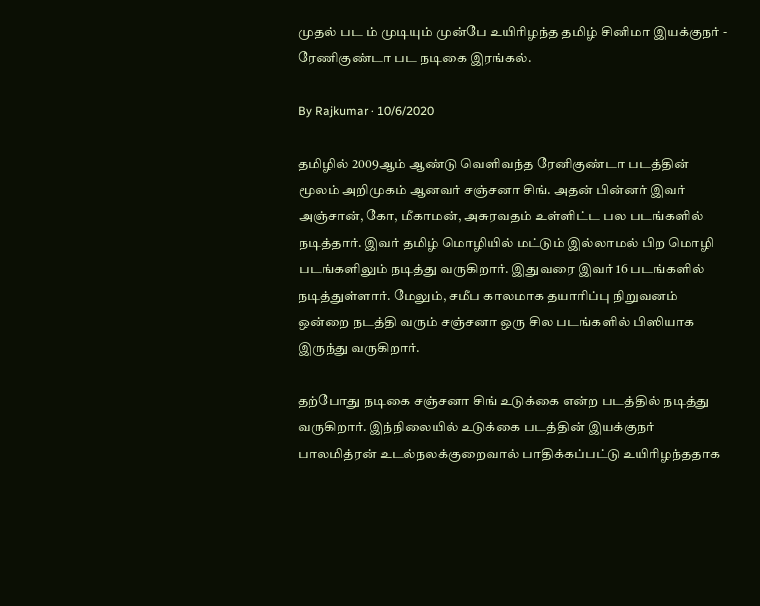முதல் பட ம் முடியும் முன்பே உயிரிழந்த தமிழ் சினிமா இயக்குநர் - ரேணிகுண்டா பட நடிகை இரங்கல்.

By Rajkumar · 10/6/2020

தமிழில் 2009ஆம் ஆண்டு வெளிவந்த ரேனிகுண்டா படத்தின் மூலம் அறிமுகம் ஆனவர் சஞ்சனா சிங். அதன் பின்னர் இவர் அஞ்சான், கோ, மீகாமன், அசுரவதம் உள்ளிட்ட பல படங்களில் நடித்தார். இவர் தமிழ் மொழியில் மட்டும் இல்லாமல் பிற மொழி படங்களிலும் நடித்து வருகிறார். இதுவரை இவர் 16 படங்களில் நடித்துள்ளார். மேலும், சமீப காலமாக தயாரிப்பு நிறுவனம் ஒன்றை நடத்தி வரும் சஞ்சனா ஒரு சில படங்களில் பிஸியாக இருந்து வருகிறார்.

தற்போது நடிகை சஞ்சனா சிங் உடுக்கை என்ற படத்தில் நடித்து வருகிறார். இந்நிலையில் உடுக்கை படத்தின் இயக்குநர் பாலமித்ரன் உடல்நலக்குறைவால் பாதிக்கப்பட்டு உயிரிழந்ததாக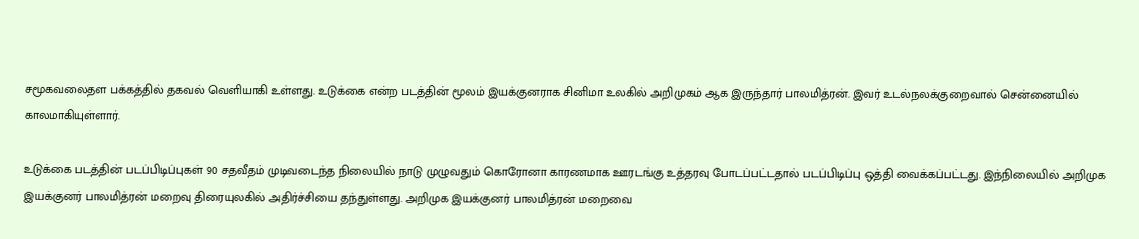சமூகவலைதள பக்கத்தில் தகவல் வெளியாகி உள்ளது. உடுக்கை என்ற படத்தின் மூலம் இயக்குனராக சினிமா உலகில் அறிமுகம் ஆக இருந்தார் பாலமித்ரன். இவர் உடல்நலக்குறைவால் சென்னையில் காலமாகியுள்ளார்.

உடுக்கை படத்தின் படப்பிடிப்புகள் 90 சதவீதம் முடிவடைந்த நிலையில் நாடு முழுவதும் கொரோனா காரணமாக ஊரடங்கு உத்தரவு போடப்பட்டதால் படப்பிடிப்பு ஒத்தி வைக்கப்பட்டது. இந்நிலையில் அறிமுக இயக்குனர் பாலமித்ரன் மறைவு திரையுலகில் அதிர்ச்சியை தந்துள்ளது. அறிமுக இயக்குனர் பாலமித்ரன் மறைவை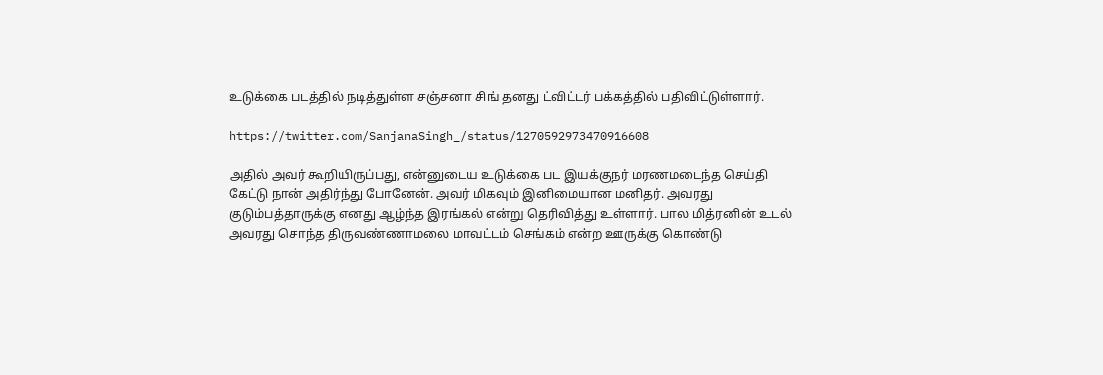உடுக்கை படத்தில் நடித்துள்ள சஞ்சனா சிங் தனது ட்விட்டர் பக்கத்தில் பதிவிட்டுள்ளார்.

https://twitter.com/SanjanaSingh_/status/1270592973470916608

அதில் அவர் கூறியிருப்பது, என்னுடைய உடுக்கை பட இயக்குநர் மரணமடைந்த செய்தி கேட்டு நான் அதிர்ந்து போனேன். அவர் மிகவும் இனிமையான மனிதர். அவரது குடும்பத்தாருக்கு எனது ஆழ்ந்த இரங்கல் என்று தெரிவித்து உள்ளார். பால மித்ரனின் உடல் அவரது சொந்த திருவண்ணாமலை மாவட்டம் செங்கம் என்ற ஊருக்கு கொண்டு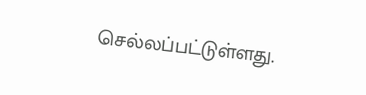செல்லப்பட்டுள்ளது.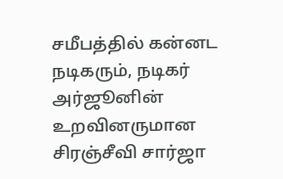சமீபத்தில் கன்னட நடிகரும், நடிகர் அர்ஜூனின் உறவினருமான சிரஞ்சீவி சார்ஜா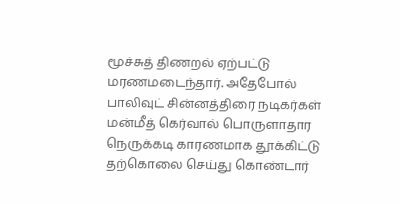மூச்சுத் திணறல் ஏற்பட்டு மரணமடைந்தார். அதேபோல் பாலிவுட் சின்னத்திரை நடிகர்கள் மன்மீத் கெர்வால் பொருளாதார நெருக்கடி காரணமாக தூக்கிட்டு தற்கொலை செய்து கொண்டார்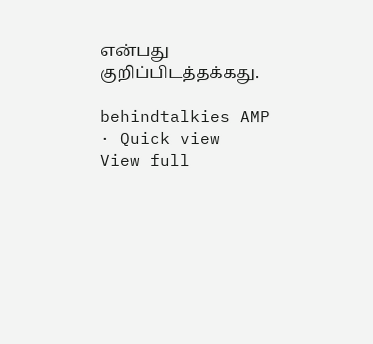என்பது குறிப்பிடத்தக்கது.

behindtalkies AMP · Quick view
View full